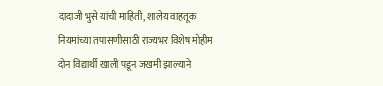दादाजी भुसे यांची माहिती, शालेय वाहतूक नियमांच्या तपासणीसाठी राज्यभर विशेष मोहीम दोन विद्यार्थी खाली पडून जखमी झाल्याने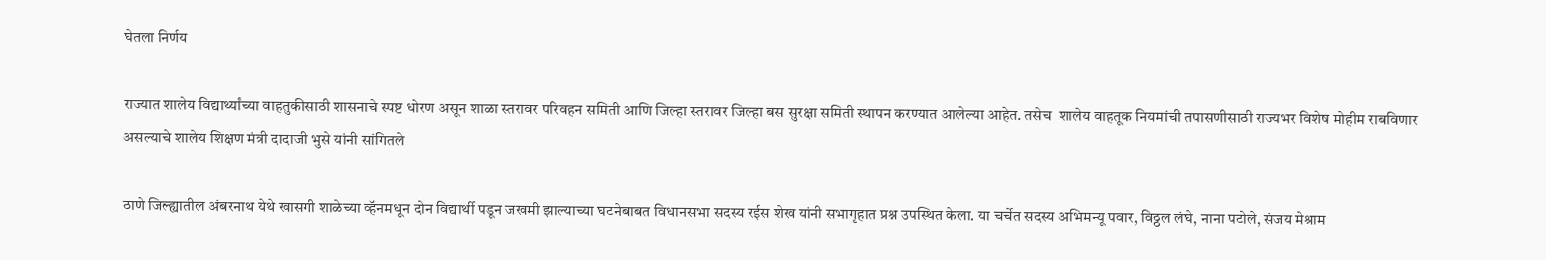घेतला निर्णय

राज्यात शालेय विद्यार्थ्यांच्या वाहतुकीसाठी शासनाचे स्पष्ट धोरण असून शाळा स्तरावर परिवहन समिती आणि जिल्हा स्तरावर जिल्हा बस सुरक्षा समिती स्थापन करण्यात आलेल्या आहेत. तसेच  शालेय वाहतूक नियमांची तपासणीसाठी राज्यभर विशेष मोहीम राबविणार असल्याचे शालेय शिक्षण मंत्री दादाजी भुसे यांनी सांगितले

ठाणे जिल्ह्यातील अंबरनाथ येथे खासगी शाळेच्या व्हॅनमधून दोन विद्यार्थी पडून जखमी झाल्याच्या घटनेबाबत विधानसभा सदस्य रईस शेख यांनी सभागृहात प्रश्न उपस्थित केला. या चर्चेत सदस्य अभिमन्यू पवार, विठ्ठल लंघे, नाना पटोले, संजय मेश्राम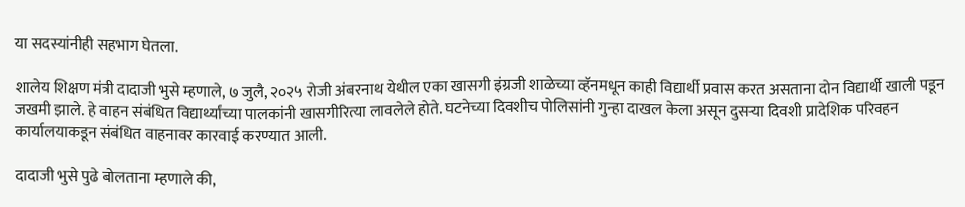या सदस्यांनीही सहभाग घेतला.

शालेय शिक्षण मंत्री दादाजी भुसे म्हणाले, ७ जुलै, २०२५ रोजी अंबरनाथ येथील एका खासगी इंग्रजी शाळेच्या व्हॅनमधून काही विद्यार्थी प्रवास करत असताना दोन विद्यार्थी खाली पडून जखमी झाले. हे वाहन संबंधित विद्यार्थ्यांच्या पालकांनी खासगीरित्या लावलेले होते. घटनेच्या दिवशीच पोलिसांनी गुन्हा दाखल केला असून दुसऱ्या दिवशी प्रादेशिक परिवहन कार्यालयाकडून संबंधित वाहनावर कारवाई करण्यात आली.

दादाजी भुसे पुढे बोलताना म्हणाले की,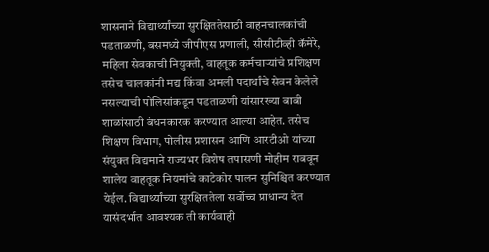शासनाने विद्यार्थ्यांच्या सुरक्षिततेसाठी वाहनचालकांची पडताळणी, बसमध्ये जीपीएस प्रणाली, सीसीटीव्ही कॅमेरे, महिला सेवकाची नियुक्ती, वाहतूक कर्मचाऱ्यांचे प्रशिक्षण तसेच चालकांनी मद्य किंवा अमली पदार्थांचे सेवन केलेले नसल्याची पोलिसांकडून पडताळणी यांसारख्या बाबी शाळांसाठी बंधनकारक करण्यात आल्या आहेत. तसेच शिक्षण विभाग, पोलीस प्रशासन आणि आरटीओ यांच्या संयुक्त विद्यमाने राज्यभर विशेष तपासणी मोहीम राबवून शालेय वाहतूक नियमांचे काटेकोर पालन सुनिश्चित करण्यात येईल. विद्यार्थ्यांच्या सुरक्षिततेला सर्वोच्च प्राधान्य देत यासंदर्भात आवश्यक ती कार्यवाही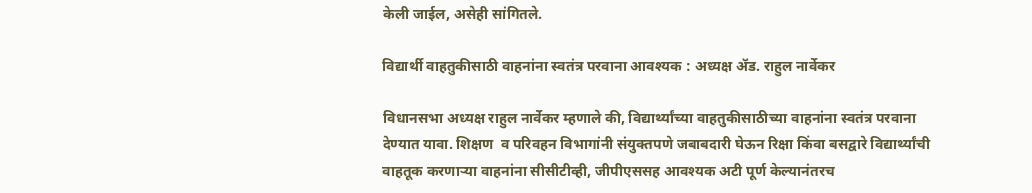केली जाईल, असेही सांगितले.

विद्यार्थी वाहतुकीसाठी वाहनांना स्वतंत्र परवाना आवश्यक : अध्यक्ष ॲड. राहुल नार्वेकर

विधानसभा अध्यक्ष राहुल नार्वेकर म्हणाले की, विद्यार्थ्यांच्या वाहतुकीसाठीच्या वाहनांना स्वतंत्र परवाना देण्यात यावा. शिक्षण  व परिवहन विभागांनी संयुक्तपणे जबाबदारी घेऊन रिक्षा किंवा बसद्वारे विद्यार्थ्यांची वाहतूक करणाऱ्या वाहनांना सीसीटीव्ही, जीपीएससह आवश्यक अटी पूर्ण केल्यानंतरच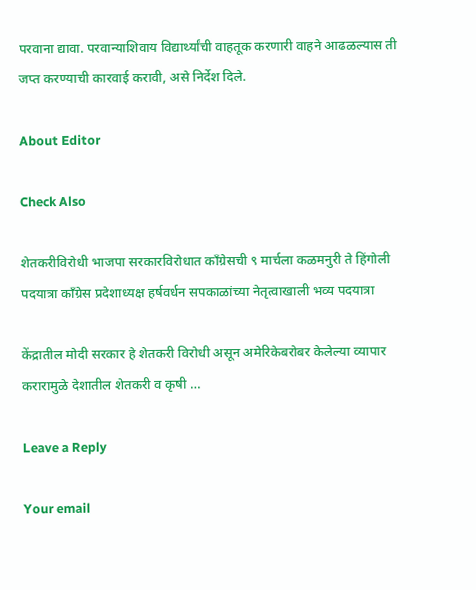परवाना द्यावा. परवान्याशिवाय विद्यार्थ्यांची वाहतूक करणारी वाहने आढळल्यास ती जप्त करण्याची कारवाई करावी, असे निर्देश दिले.

About Editor

Check Also

शेतकरीविरोधी भाजपा सरकारविरोधात काँग्रेसची ९ मार्चला कळमनुरी ते हिंगोली पदयात्रा काँग्रेस प्रदेशाध्यक्ष हर्षवर्धन सपकाळांच्या नेतृत्वाखाली भव्य पदयात्रा

केंद्रातील मोदी सरकार हे शेतकरी विरोधी असून अमेरिकेबरोबर केलेल्या व्यापार करारामुळे देशातील शेतकरी व कृषी …

Leave a Reply

Your email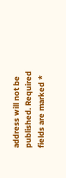address will not be published. Required fields are marked *